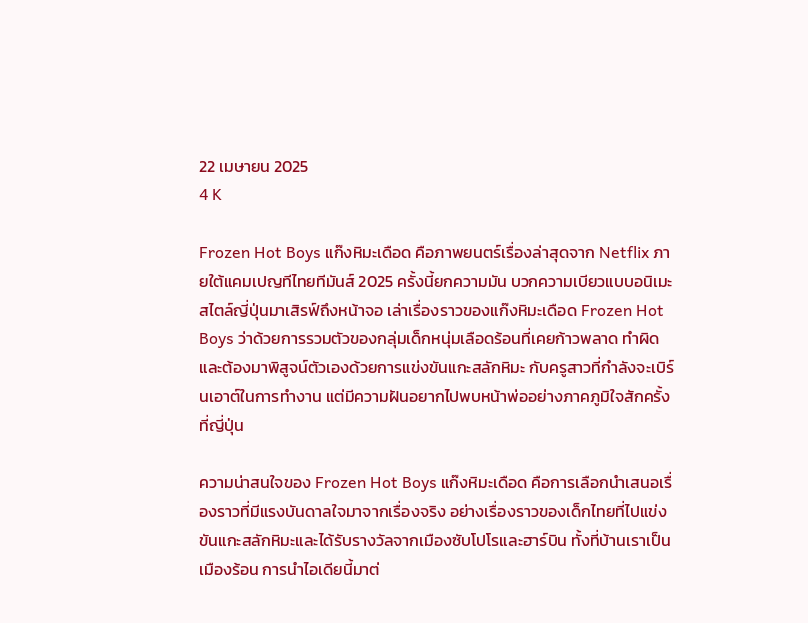22 เมษายน 2025
4 K

Frozen Hot Boys แก๊งหิมะเดือด คือภาพยนตร์เรื่องล่าสุดจาก Netflix ภายใต้แคมเปญทีไทยทีมันส์ 2025 ครั้งนี้ยกความมัน บวกความเบียวแบบอนิเมะสไตล์ญี่ปุ่นมาเสิรฟ์ถึงหน้าจอ เล่าเรื่องราวของแก๊งหิมะเดือด Frozen Hot Boys ว่าด้วยการรวมตัวของกลุ่มเด็กหนุ่มเลือดร้อนที่เคยก้าวพลาด ทำผิด และต้องมาพิสูจน์ตัวเองด้วยการแข่งขันแกะสลักหิมะ กับครูสาวที่กำลังจะเบิร์นเอาต์ในการทำงาน แต่มีความฝันอยากไปพบหน้าพ่ออย่างภาคภูมิใจสักครั้งที่ญี่ปุ่น

ความน่าสนใจของ Frozen Hot Boys แก๊งหิมะเดือด คือการเลือกนำเสนอเรื่องราวที่มีแรงบันดาลใจมาจากเรื่องจริง อย่างเรื่องราวของเด็กไทยที่ไปแข่งขันแกะสลักหิมะและได้รับรางวัลจากเมืองซับโปโรและฮาร์บิน ทั้งที่บ้านเราเป็นเมืองร้อน การนำไอเดียนี้มาต่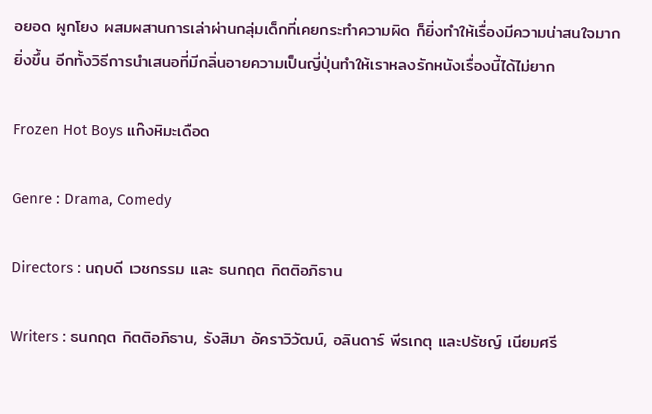อยอด ผูกโยง ผสมผสานการเล่าผ่านกลุ่มเด็กที่เคยกระทำความผิด ก็ยิ่งทำให้เรื่องมีความน่าสนใจมากยิ่งขึ้น อีกทั้งวิธีการนำเสนอที่มีกลิ่นอายความเป็นญี่ปุ่นทำให้เราหลงรักหนังเรื่องนี้ได้ไม่ยาก

Frozen Hot Boys แก๊งหิมะเดือด

Genre : Drama, Comedy

Directors : นฤบดี เวชกรรม และ ธนกฤต กิตติอภิธาน

Writers : ธนกฤต กิตติอภิธาน, รังสิมา อัคราวิวัฒน์, อลินดาร์ พีรเกตุ และปรัชญ์ เนียมศรี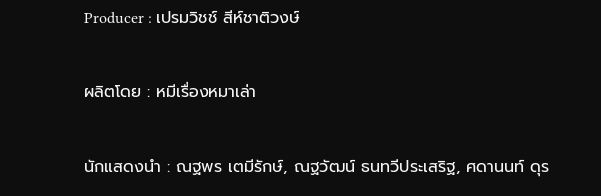Producer : เปรมวิชช์ สีห์ชาติวงษ์

ผลิตโดย : หมีเรื่องหมาเล่า

นักแสดงนำ : ณฐพร เตมีรักษ์, ณฐวัฒน์ ธนทวีประเสริฐ, ศดานนท์ ดุร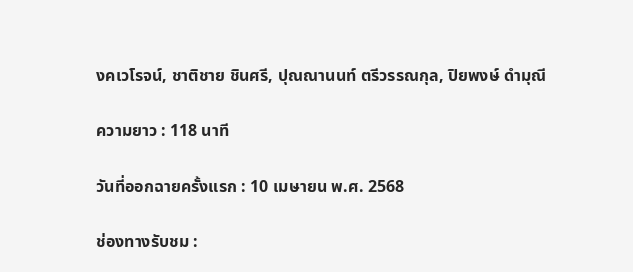งคเวโรจน์, ชาติชาย ชินศรี, ปุณณานนท์ ตรีวรรณกุล, ปิยพงษ์ ดำมุณี

ความยาว : 118 นาที

วันที่ออกฉายครั้งแรก : 10 เมษายน พ.ศ. 2568

ช่องทางรับชม :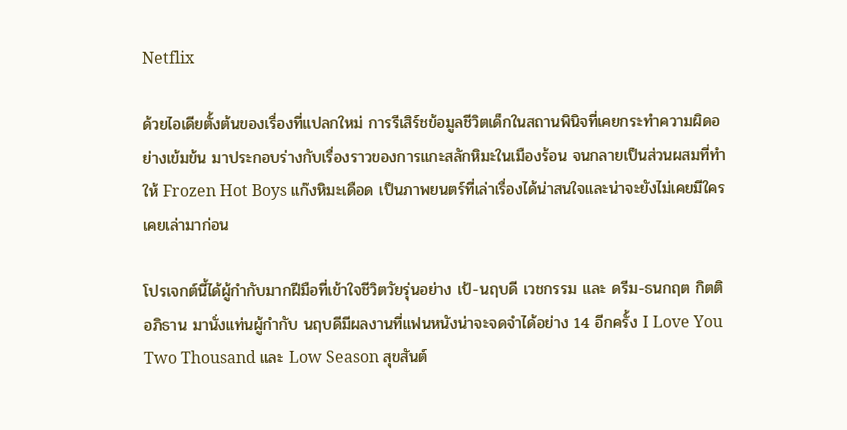Netflix

ด้วยไอเดียตั้งต้นของเรื่องที่แปลกใหม่ การรีเสิร์ชข้อมูลชีวิตเด็กในสถานพินิจที่เคยกระทำความผิดอย่างเข้มข้น มาประกอบร่างกับเรื่องราวของการแกะสลักหิมะในเมืองร้อน จนกลายเป็นส่วนผสมที่ทำให้ Frozen Hot Boys แก๊งหิมะเดือด เป็นภาพยนตร์ที่เล่าเรื่องได้น่าสนใจและน่าจะยังไม่เคยมีใครเคยเล่ามาก่อน

โปรเจกต์นี้ได้ผู้กำกับมากฝีมือที่เข้าใจชีวิตวัยรุ่นอย่าง เป้-นฤบดี เวชกรรม และ ดรีม-ธนกฤต กิตติอภิธาน มานั่งแท่นผู้กำกับ นฤบดีมีผลงานที่แฟนหนังน่าจะจดจำได้อย่าง 14 อีกครั้ง I Love You Two Thousand และ Low Season สุขสันต์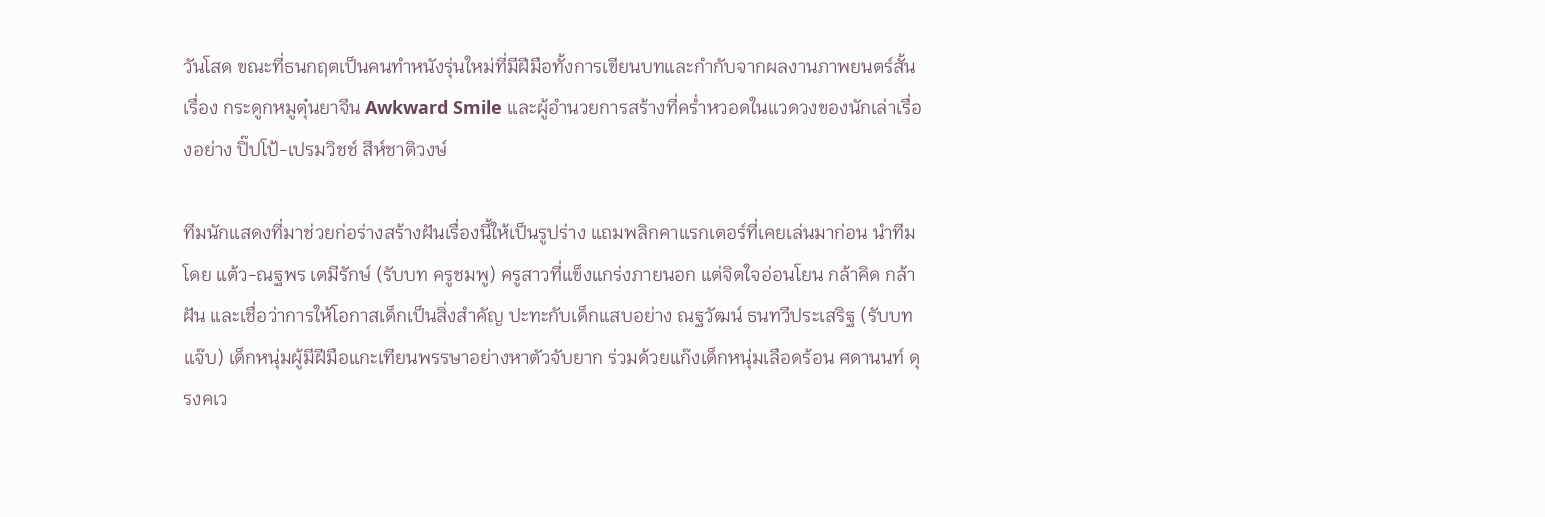วันโสด ขณะที่ธนกฤตเป็นคนทำหนังรุ่นใหม่ที่มีฝีมือทั้งการเขียนบทและกำกับจากผลงานภาพยนตร์สั้นเรื่อง กระดูกหมูตุ๋นยาจีน Awkward Smile และผู้อำนวยการสร้างที่คร่ำหวอดในแวดวงของนักเล่าเรื่องอย่าง ปิ๊ปโป้-เปรมวิชช์ สีห์ชาติวงษ์

ทีมนักแสดงที่มาช่วยก่อร่างสร้างฝันเรื่องนี้ให้เป็นรูปร่าง แถมพลิกคาแรกเตอร์ที่เคยเล่นมาก่อน นำทีมโดย แต้ว-ณฐพร เตมีรักษ์ (รับบท ครูชมพู) ครูสาวที่แข็งแกร่งภายนอก แต่จิตใจอ่อนโยน กล้าคิด กล้าฝัน และเชื่อว่าการให้โอกาสเด็กเป็นสิ่งสำคัญ ปะทะกับเด็กแสบอย่าง ณฐวัฒน์ ธนทวีประเสริฐ (รับบท แจ๊บ) เด็กหนุ่มผู้มีฝีมือแกะเทียนพรรษาอย่างหาตัวจับยาก ร่วมด้วยแก๊งเด็กหนุ่มเลือดร้อน ศดานนท์ ดุรงคเว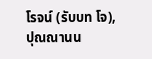โรจน์ (รับบท โจ), ปุณณานน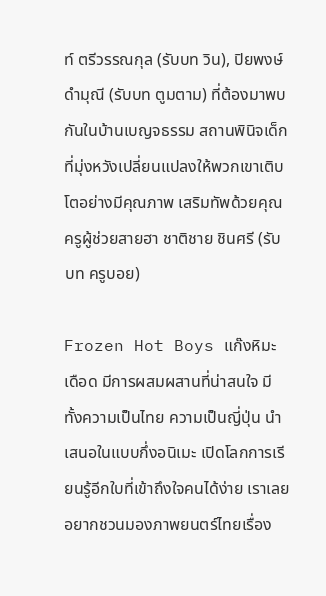ท์ ตรีวรรณกุล (รับบท วิน), ปิยพงษ์ ดำมุณี (รับบท ตูมตาม) ที่ต้องมาพบกันในบ้านเบญจธรรม สถานพินิจเด็กที่มุ่งหวังเปลี่ยนแปลงให้พวกเขาเติบโตอย่างมีคุณภาพ เสริมทัพด้วยคุณครูผู้ช่วยสายฮา ชาติชาย ชินศรี (รับบท ครูบอย)

Frozen Hot Boys แก๊งหิมะเดือด มีการผสมผสานที่น่าสนใจ มีทั้งความเป็นไทย ความเป็นญี่ปุ่น นำเสนอในแบบกึ่งอนิเมะ เปิดโลกการเรียนรู้อีกใบที่เข้าถึงใจคนได้ง่าย เราเลยอยากชวนมองภาพยนตร์ไทยเรื่อง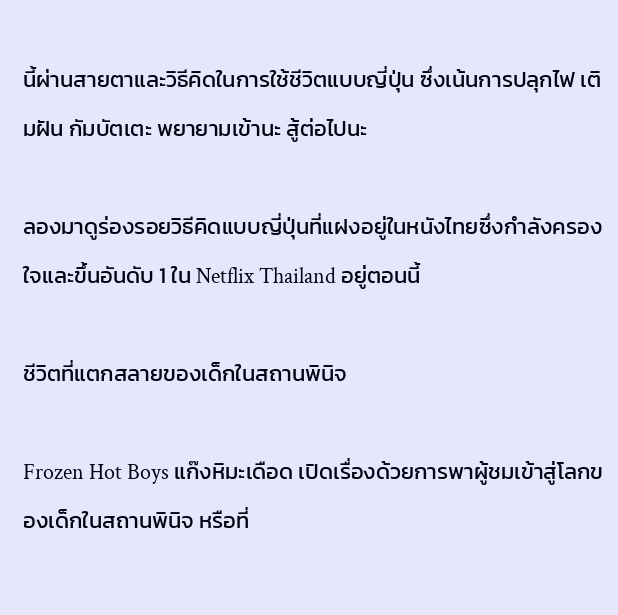นี้ผ่านสายตาและวิธีคิดในการใช้ชีวิตแบบญี่ปุ่น ซึ่งเน้นการปลุกไฟ เติมฝัน กัมบัตเตะ พยายามเข้านะ สู้ต่อไปนะ

ลองมาดูร่องรอยวิธีคิดแบบญี่ปุ่นที่แฝงอยู่ในหนังไทยซึ่งกำลังครองใจและขึ้นอันดับ 1 ใน Netflix Thailand อยู่ตอนนี้

ชีวิตที่แตกสลายของเด็กในสถานพินิจ

Frozen Hot Boys แก๊งหิมะเดือด เปิดเรื่องด้วยการพาผู้ชมเข้าสู่โลกของเด็กในสถานพินิจ หรือที่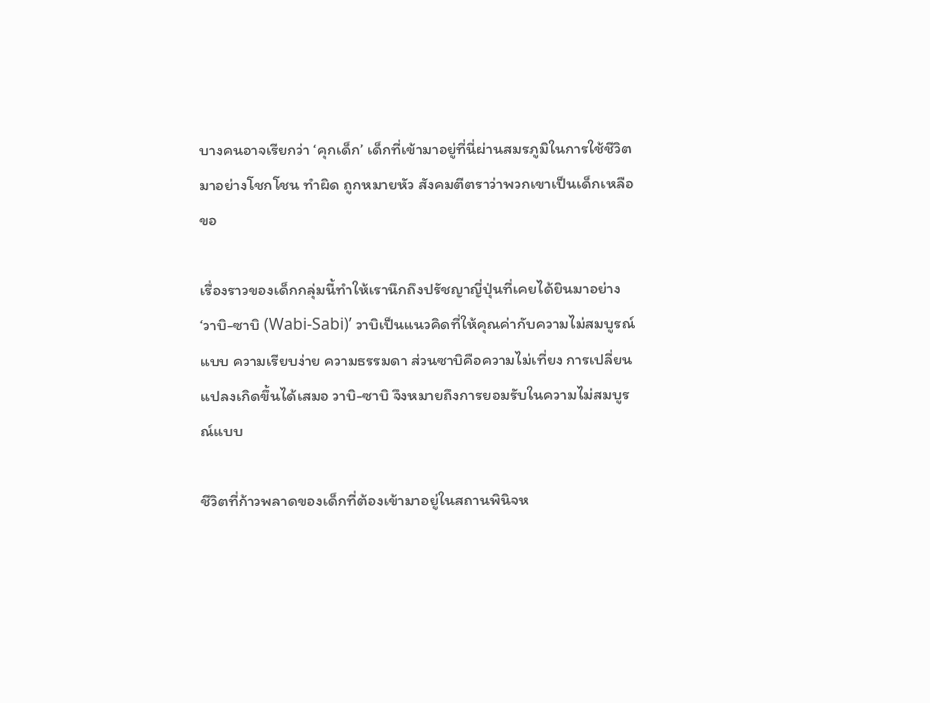บางคนอาจเรียกว่า ‘คุกเด็ก’ เด็กที่เข้ามาอยู่ที่นี่ผ่านสมรภูมิในการใช้ชีวิตมาอย่างโชกโชน ทำผิด ถูกหมายหัว สังคมตีตราว่าพวกเขาเป็นเด็กเหลือขอ

เรื่องราวของเด็กกลุ่มนี้ทำให้เรานึกถึงปรัชญาญี่ปุ่นที่เคยได้ยินมาอย่าง ‘วาบิ-ซาบิ (Wabi-Sabi)’ วาบิเป็นแนวคิดที่ให้คุณค่ากับความไม่สมบูรณ์แบบ ความเรียบง่าย ความธรรมดา ส่วนซาบิคือความไม่เที่ยง การเปลี่ยนแปลงเกิดขึ้นได้เสมอ วาบิ-ซาบิ จึงหมายถึงการยอมรับในความไม่สมบูรณ์แบบ

ชีวิตที่ก้าวพลาดของเด็กที่ต้องเข้ามาอยู่ในสถานพินิจห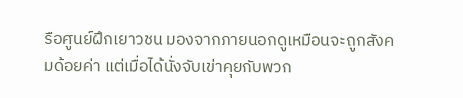รือศูนย์ฝึกเยาวชน มองจากภายนอกดูเหมือนจะถูกสังคมด้อยค่า แต่เมื่อได้นั่งจับเข่าคุยกับพวก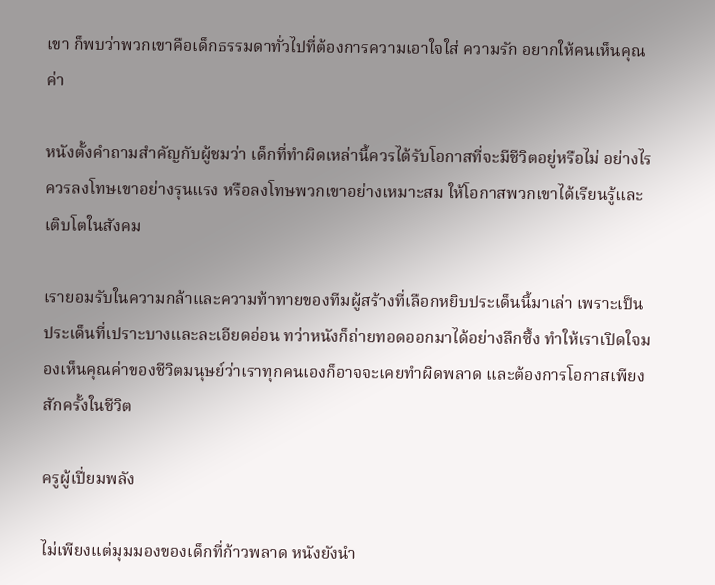เขา ก็พบว่าพวกเขาคือเด็กธรรมดาทั่วไปที่ต้องการความเอาใจใส่ ความรัก อยากให้คนเห็นคุณค่า

หนังตั้งคำถามสำคัญกับผู้ชมว่า เด็กที่ทำผิดเหล่านี้ควรได้รับโอกาสที่จะมีชีวิตอยู่หรือไม่ อย่างไร ควรลงโทษเขาอย่างรุนแรง หรือลงโทษพวกเขาอย่างเหมาะสม ให้โอกาสพวกเขาได้เรียนรู้และเติบโตในสังคม

เรายอมรับในความกล้าและความท้าทายของทีมผู้สร้างที่เลือกหยิบประเด็นนี้มาเล่า เพราะเป็นประเด็นที่เปราะบางและละเอียดอ่อน ทว่าหนังก็ถ่ายทอดออกมาได้อย่างลึกซึ้ง ทำให้เราเปิดใจมองเห็นคุณค่าของชีวิตมนุษย์ว่าเราทุกคนเองก็อาจจะเคยทำผิดพลาด และต้องการโอกาสเพียงสักครั้งในชีวิต

ครูผู้เปี่ยมพลัง

ไม่เพียงแต่มุมมองของเด็กที่ก้าวพลาด หนังยังนำ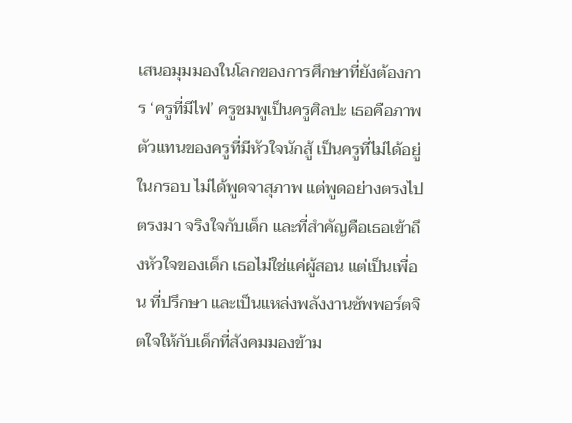เสนอมุมมองในโลกของการศึกษาที่ยังต้องการ ‘ครูที่มีไฟ’ ครูชมพูเป็นครูศิลปะ เธอคือภาพตัวแทนของครูที่มีหัวใจนักสู้ เป็นครูที่ไม่ได้อยู่ในกรอบ ไม่ได้พูดจาสุภาพ แต่พูดอย่างตรงไปตรงมา จริงใจกับเด็ก และที่สำคัญคือเธอเข้าถึงหัวใจของเด็ก เธอไม่ใช่แค่ผู้สอน แต่เป็นเพื่อน ที่ปรึกษา และเป็นแหล่งพลังงานซัพพอร์ตจิตใจให้กับเด็กที่สังคมมองข้าม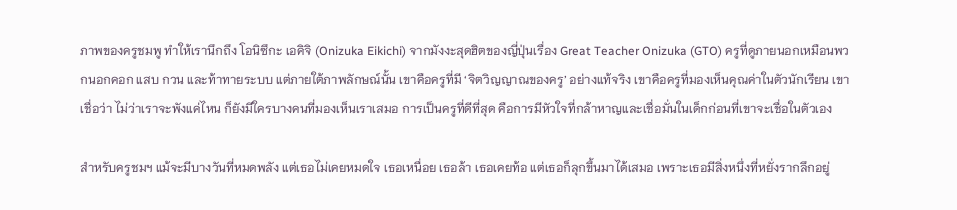ภาพของครูชมพู ทำให้เรานึกถึง โอนิซึกะ เอคิจิ (Onizuka Eikichi) จากมังงะสุดฮิตของญี่ปุ่นเรื่อง Great Teacher Onizuka (GTO) ครูที่ดูภายนอกเหมือนพวกนอกคอก แสบ กวน และท้าทายระบบ แต่ภายใต้ภาพลักษณ์นั้น เขาคือครูที่มี ‘จิตวิญญาณของครู’ อย่างแท้จริง เขาคือครูที่มองเห็นคุณค่าในตัวนักเรียน เขาเชื่อว่า ไม่ว่าเราจะพังแค่ไหน ก็ยังมีใครบางคนที่มองเห็นเราเสมอ การเป็นครูที่ดีที่สุด คือการมีหัวใจที่กล้าหาญและเชื่อมั่นในเด็กก่อนที่เขาจะเชื่อในตัวเอง

สำหรับครูชมฯ แม้จะมีบางวันที่หมดพลัง แต่เธอไม่เคยหมดใจ เธอเหนื่อย เธอล้า เธอเคยท้อ แต่เธอก็ลุกขึ้นมาได้เสมอ เพราะเธอมีสิ่งหนึ่งที่หยั่งรากลึกอยู่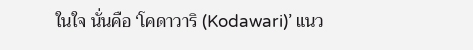ในใจ นั่นคือ ‘โคดาวาริ (Kodawari)’ แนว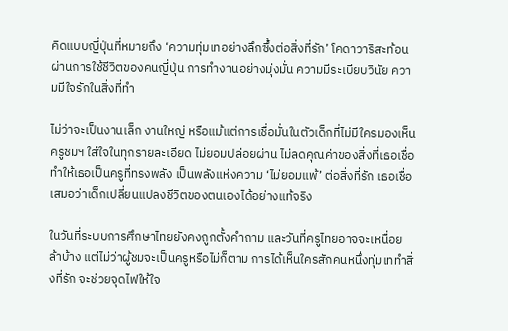คิดแบบญี่ปุ่นที่หมายถึง ‘ความทุ่มเทอย่างลึกซึ้งต่อสิ่งที่รัก’ โคดาวาริสะท้อนผ่านการใช้ชีวิตของคนญี่ปุ่น การทำงานอย่างมุ่งมั่น ความมีระเบียบวินัย ความมีใจรักในสิ่งที่ทำ

ไม่ว่าจะเป็นงานเล็ก งานใหญ่ หรือแม้แต่การเชื่อมั่นในตัวเด็กที่ไม่มีใครมองเห็น ครูชมฯ ใส่ใจในทุกรายละเอียด ไม่ยอมปล่อยผ่าน ไม่ลดคุณค่าของสิ่งที่เธอเชื่อ ทำให้เธอเป็นครูที่ทรงพลัง เป็นพลังแห่งความ ‘ไม่ยอมแพ้’ ต่อสิ่งที่รัก เธอเชื่อเสมอว่าเด็กเปลี่ยนแปลงชีวิตของตนเองได้อย่างแท้จริง

ในวันที่ระบบการศึกษาไทยยังคงถูกตั้งคำถาม และวันที่ครูไทยอาจจะเหนื่อยล้าบ้าง แต่ไม่ว่าผู้ชมจะเป็นครูหรือไม่ก็ตาม การได้เห็นใครสักคนหนึ่งทุ่มเททำสิ่งที่รัก จะช่วยจุดไฟให้ใจ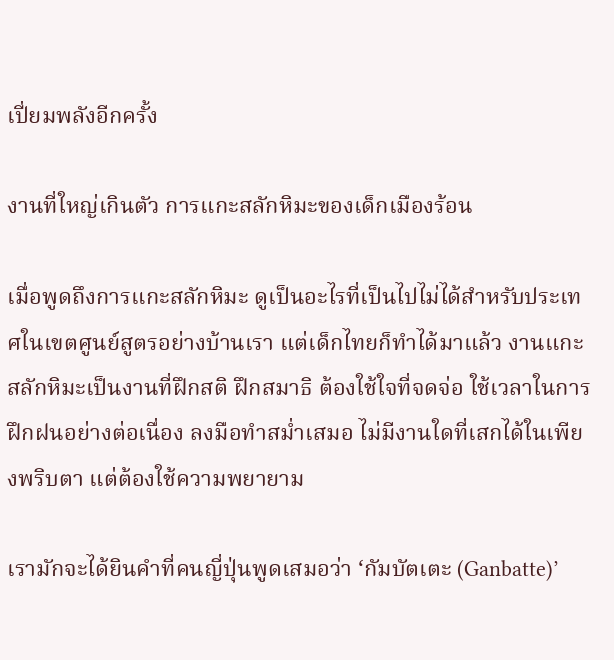เปี่ยมพลังอีกครั้ง

งานที่ใหญ่เกินตัว การแกะสลักหิมะของเด็กเมืองร้อน

เมื่อพูดถึงการแกะสลักหิมะ ดูเป็นอะไรที่เป็นไปไม่ได้สำหรับประเทศในเขตศูนย์สูตรอย่างบ้านเรา แต่เด็กไทยก็ทำได้มาแล้ว งานแกะสลักหิมะเป็นงานที่ฝึกสติ ฝึกสมาธิ ต้องใช้ใจที่จดจ่อ ใช้เวลาในการฝึกฝนอย่างต่อเนื่อง ลงมือทำสม่ำเสมอ ไม่มีงานใดที่เสกได้ในเพียงพริบตา แต่ต้องใช้ความพยายาม

เรามักจะได้ยินคำที่คนญี่ปุ่นพูดเสมอว่า ‘กัมบัตเตะ (Ganbatte)’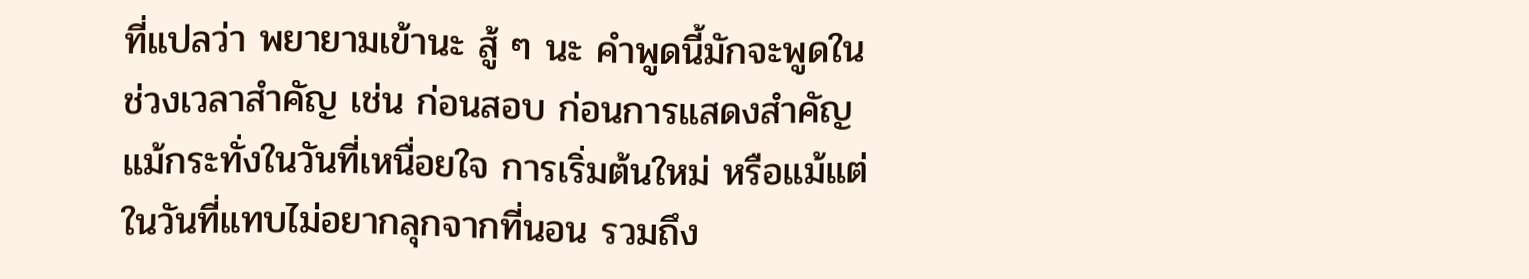ที่แปลว่า พยายามเข้านะ สู้ ๆ นะ คำพูดนี้มักจะพูดในช่วงเวลาสำคัญ เช่น ก่อนสอบ ก่อนการแสดงสำคัญ แม้กระทั่งในวันที่เหนื่อยใจ การเริ่มต้นใหม่ หรือแม้แต่ในวันที่แทบไม่อยากลุกจากที่นอน รวมถึง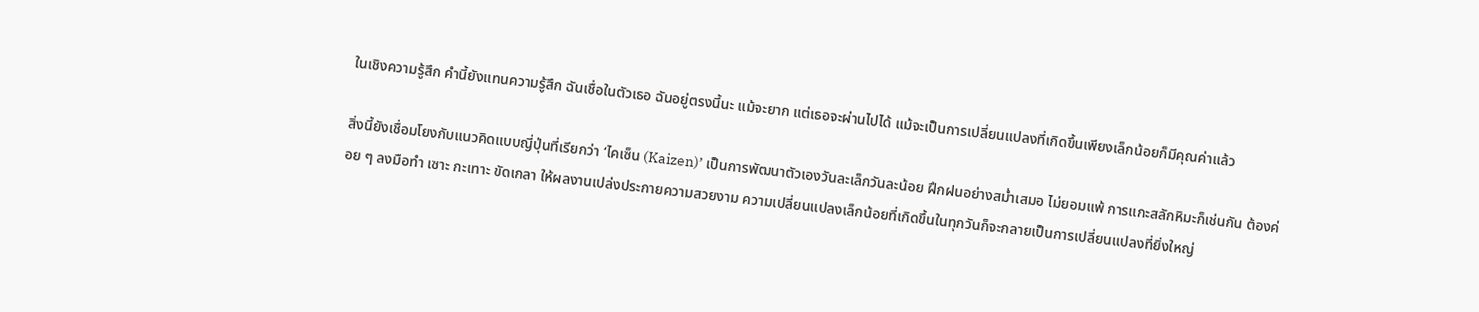ในเชิงความรู้สึก คำนี้ยังแทนความรู้สึก ฉันเชื่อในตัวเธอ ฉันอยู่ตรงนี้นะ แม้จะยาก แต่เธอจะผ่านไปได้ แม้จะเป็นการเปลี่ยนแปลงที่เกิดขึ้นเพียงเล็กน้อยก็มีคุณค่าแล้ว

สิ่งนี้ยังเชื่อมโยงกับแนวคิดแบบญี่ปุ่นที่เรียกว่า ‘ไคเซ็น (Kaizen)’ เป็นการพัฒนาตัวเองวันละเล็กวันละน้อย ฝึกฝนอย่างสม่ำเสมอ ไม่ยอมแพ้ การแกะสลักหิมะก็เช่นกัน ต้องค่อย ๆ ลงมือทำ เซาะ กะเทาะ ขัดเกลา ให้ผลงานเปล่งประกายความสวยงาม ความเปลี่ยนแปลงเล็กน้อยที่เกิดขึ้นในทุกวันก็จะกลายเป็นการเปลี่ยนแปลงที่ยิ่งใหญ่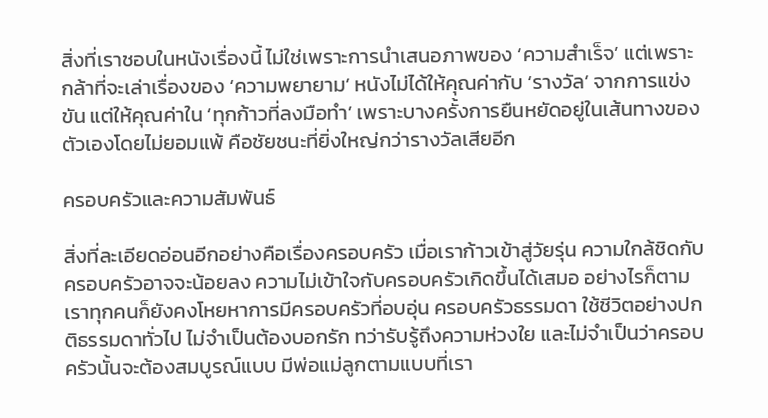สิ่งที่เราชอบในหนังเรื่องนี้ ไม่ใช่เพราะการนำเสนอภาพของ ‘ความสำเร็จ’ แต่เพราะกล้าที่จะเล่าเรื่องของ ‘ความพยายาม’ หนังไม่ได้ให้คุณค่ากับ ‘รางวัล’ จากการแข่งขัน แต่ให้คุณค่าใน ‘ทุกก้าวที่ลงมือทำ’ เพราะบางครั้งการยืนหยัดอยู่ในเส้นทางของตัวเองโดยไม่ยอมแพ้ คือชัยชนะที่ยิ่งใหญ่กว่ารางวัลเสียอีก

ครอบครัวและความสัมพันธ์

สิ่งที่ละเอียดอ่อนอีกอย่างคือเรื่องครอบครัว เมื่อเราก้าวเข้าสู่วัยรุ่น ความใกล้ชิดกับครอบครัวอาจจะน้อยลง ความไม่เข้าใจกับครอบครัวเกิดขึ้นได้เสมอ อย่างไรก็ตาม เราทุกคนก็ยังคงโหยหาการมีครอบครัวที่อบอุ่น ครอบครัวธรรมดา ใช้ชีวิตอย่างปกติธรรมดาทั่วไป ไม่จำเป็นต้องบอกรัก ทว่ารับรู้ถึงความห่วงใย และไม่จำเป็นว่าครอบครัวนั้นจะต้องสมบูรณ์แบบ มีพ่อแม่ลูกตามแบบที่เรา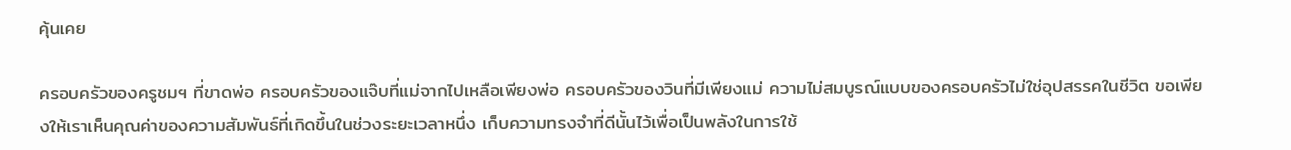คุ้นเคย

ครอบครัวของครูชมฯ ที่ขาดพ่อ ครอบครัวของแจ๊บที่แม่จากไปเหลือเพียงพ่อ ครอบครัวของวินที่มีเพียงแม่ ความไม่สมบูรณ์แบบของครอบครัวไม่ใช่อุปสรรคในชีวิต ขอเพียงให้เราเห็นคุณค่าของความสัมพันธ์ที่เกิดขึ้นในช่วงระยะเวลาหนึ่ง เก็บความทรงจำที่ดีนั้นไว้เพื่อเป็นพลังในการใช้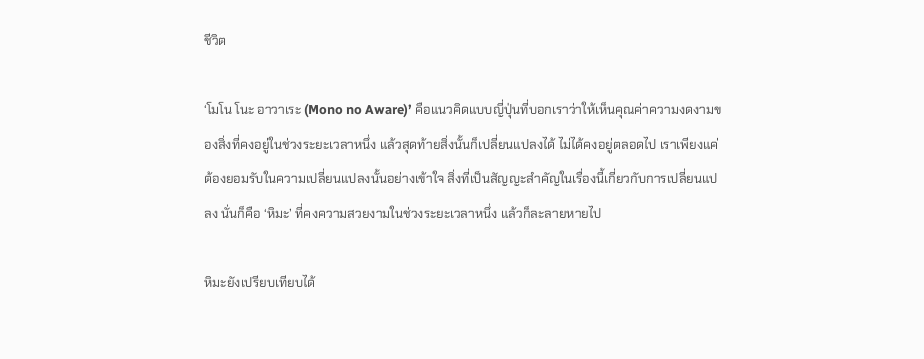ชีวิต

‘โมโน โนะ อาวาเระ (Mono no Aware)’ คือแนวคิดแบบญี่ปุ่นที่บอกเราว่าให้เห็นคุณค่าความงดงามของสิ่งที่คงอยู่ในช่วงระยะเวลาหนึ่ง แล้วสุดท้ายสิ่งนั้นก็เปลี่ยนแปลงได้ ไม่ได้คงอยู่ตลอดไป เราเพียงแค่ต้องยอมรับในความเปลี่ยนแปลงนั้นอย่างเข้าใจ สิ่งที่เป็นสัญญะสำคัญในเรื่องนี้เกี่ยวกับการเปลี่ยนแปลง นั่นก็คือ ‘หิมะ’ ที่คงความสวยงามในช่วงระยะเวลาหนึ่ง แล้วก็ละลายหายไป

หิมะยังเปรียบเทียบได้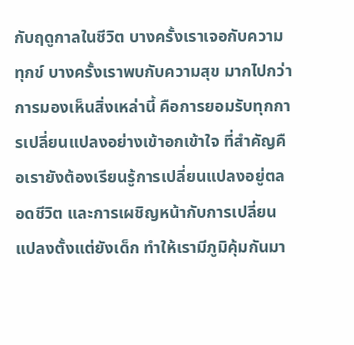กับฤดูกาลในชีวิต บางครั้งเราเจอกับความทุกข์ บางครั้งเราพบกับความสุข มากไปกว่าการมองเห็นสิ่งเหล่านี้ คือการยอมรับทุกการเปลี่ยนแปลงอย่างเข้าอกเข้าใจ ที่สำคัญคือเรายังต้องเรียนรู้การเปลี่ยนแปลงอยู่ตลอดชีวิต และการเผชิญหน้ากับการเปลี่ยนแปลงตั้งแต่ยังเด็ก ทำให้เรามีภูมิคุ้มกันมา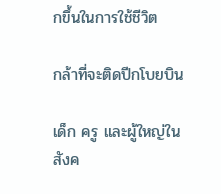กขึ้นในการใช้ชีวิต

กล้าที่จะติดปีกโบยบิน

เด็ก ครู และผู้ใหญ่ในสังค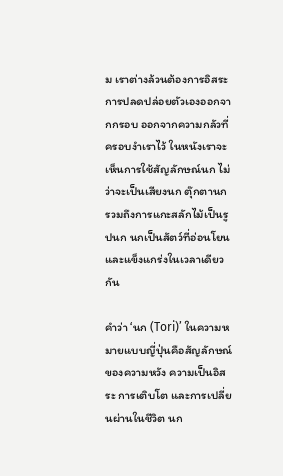ม เราต่างล้วนต้องการอิสระ การปลดปล่อยตัวเองออกจากกรอบ ออกจากความกลัวที่ครอบงำเราไว้ ในหนังเราจะเห็นการใช้สัญลักษณ์นก ไม่ว่าจะเป็นเสียงนก ตุ๊กตานก รวมถึงการแกะสลักไม้เป็นรูปนก นกเป็นสัตว์ที่อ่อนโยน และแข็งแกร่งในเวลาเดียวกัน

คำว่า ‘นก (Tori)’ ในความหมายแบบญี่ปุ่นคือสัญลักษณ์ของความหวัง ความเป็นอิสระ การเติบโต และการเปลี่ยนผ่านในชีวิต นก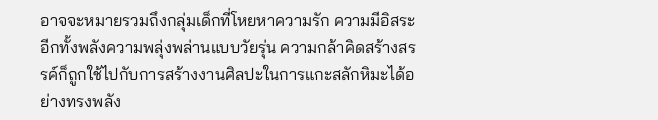อาจจะหมายรวมถึงกลุ่มเด็กที่โหยหาความรัก ความมีอิสระ อีกทั้งพลังความพลุ่งพล่านแบบวัยรุ่น ความกล้าคิดสร้างสรรค์ก็ถูกใช้ไปกับการสร้างงานศิลปะในการแกะสลักหิมะได้อย่างทรงพลัง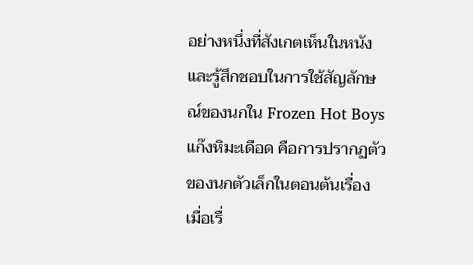อย่างหนึ่งที่สังเกตเห็นในหนังและรู้สึกชอบในการใช้สัญลักษณ์ของนกใน Frozen Hot Boys แก๊งหิมะเดือด คือการปรากฏตัวของนกตัวเล็กในตอนต้นเรื่อง เมื่อเรื่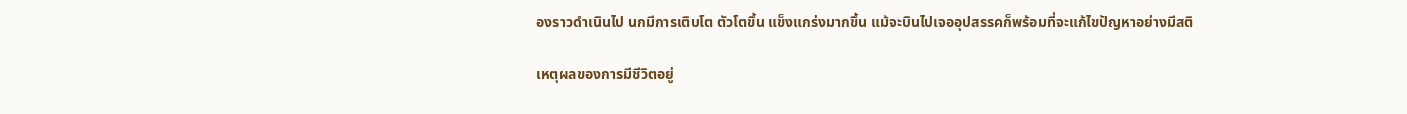องราวดำเนินไป นกมีการเติบโต ตัวโตขึ้น แข็งแกร่งมากขึ้น แม้จะบินไปเจออุปสรรคก็พร้อมที่จะแก้ไขปัญหาอย่างมีสติ

เหตุผลของการมีชีวิตอยู่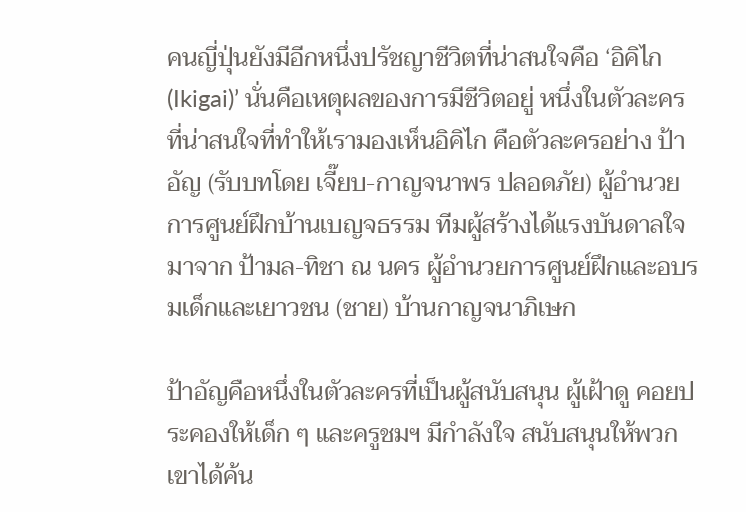คนญี่ปุ่นยังมีอีกหนึ่งปรัชญาชีวิตที่น่าสนใจคือ ‘อิคิไก (Ikigai)’ นั่นคือเหตุผลของการมีชีวิตอยู่ หนึ่งในตัวละครที่น่าสนใจที่ทำให้เรามองเห็นอิคิไก คือตัวละครอย่าง ป้าอัญ (รับบทโดย เจี๊ยบ-กาญจนาพร ปลอดภัย) ผู้อำนวยการศูนย์ฝึกบ้านเบญจธรรม ทีมผู้สร้างได้แรงบันดาลใจมาจาก ป้ามล-ทิชา ณ นคร ผู้อำนวยการศูนย์ฝึกและอบรมเด็กและเยาวชน (ชาย) บ้านกาญจนาภิเษก

ป้าอัญคือหนึ่งในตัวละครที่เป็นผู้สนับสนุน ผู้เฝ้าดู คอยประคองให้เด็ก ๆ และครูชมฯ มีกำลังใจ สนับสนุนให้พวกเขาได้ค้น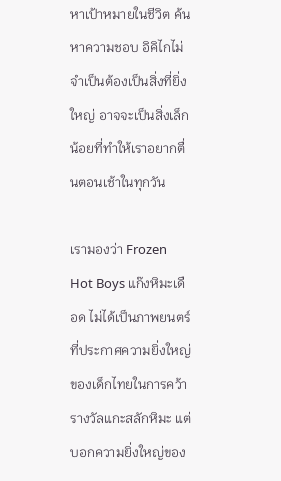หาเป้าหมายในชีวิต ค้นหาความชอบ อิคิไกไม่จำเป็นต้องเป็นสิ่งที่ยิ่งใหญ่ อาจจะเป็นสิ่งเล็กน้อยที่ทำให้เราอยากตื่นตอนเช้าในทุกวัน

เรามองว่า Frozen Hot Boys แก๊งหิมะเดือด ไม่ได้เป็นภาพยนตร์ที่ประกาศความยิ่งใหญ่ของเด็กไทยในการคว้ารางวัลแกะสลักหิมะ แต่บอกความยิ่งใหญ่ของ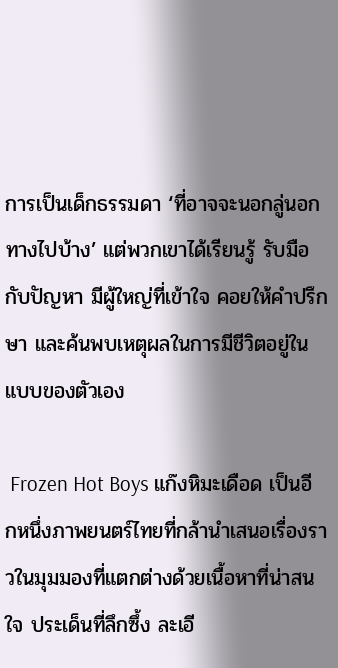การเป็นเด็กธรรมดา ‘ที่อาจจะนอกลู่นอกทางไปบ้าง’ แต่พวกเขาได้เรียนรู้ รับมือกับปัญหา มีผู้ใหญ่ที่เข้าใจ คอยให้คำปรึกษา และค้นพบเหตุผลในการมีชีวิตอยู่ในแบบของตัวเอง

 Frozen Hot Boys แก๊งหิมะเดือด เป็นอีกหนึ่งภาพยนตร์ไทยที่กล้านำเสนอเรื่องราวในมุมมองที่แตกต่างด้วยเนื้อหาที่น่าสนใจ ประเด็นที่ลึกซึ้ง ละเอี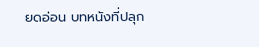ยดอ่อน บทหนังที่ปลุก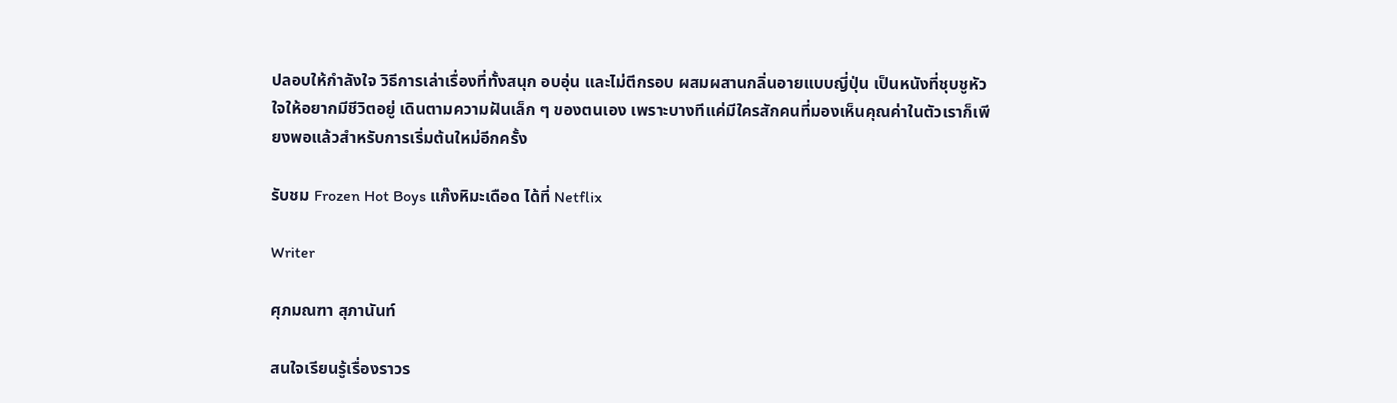ปลอบให้กำลังใจ วิธีการเล่าเรื่องที่ทั้งสนุก อบอุ่น และไม่ตีกรอบ ผสมผสานกลิ่นอายแบบญี่ปุ่น เป็นหนังที่ชุบชูหัวใจให้อยากมีชีวิตอยู่ เดินตามความฝันเล็ก ๆ ของตนเอง เพราะบางทีแค่มีใครสักคนที่มองเห็นคุณค่าในตัวเราก็เพียงพอแล้วสำหรับการเริ่มต้นใหม่อีกครั้ง

รับชม Frozen Hot Boys แก๊งหิมะเดือด ได้ที่ Netflix

Writer

ศุภมณฑา สุภานันท์

สนใจเรียนรู้เรื่องราวร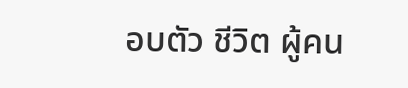อบตัว ชีวิต ผู้คน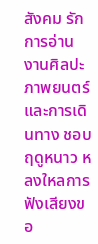สังคม รักการอ่าน งานศิลปะ ภาพยนตร์ และการเดินทาง ชอบฤดูหนาว หลงใหลการฟังเสียงขอ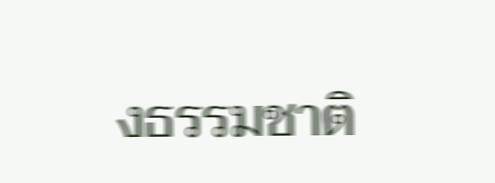งธรรมชาติ